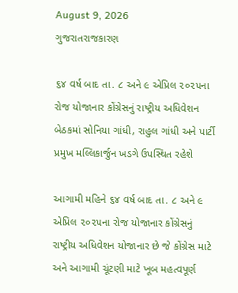August 9, 2026
ગુજરાતરાજકારણ

૬૪ વર્ષ બાદ તા. ૮ અને ૯ એપ્રિલ ૨૦૨૫ના રોજ યોજાનાર કોંગ્રેસનું રાષ્‍ટ્રીય અધિવેશન બેઠકમાં સોનિયા ગાંધી, રાહુલ ગાંધી અને પાર્ટી પ્રમુખ મલ્લિકાર્જુન ખડગે ઉપસ્થિત રહેશે

આગામી મહિને ૬૪ વર્ષ બાદ તા. ૮ અને ૯ એપ્રિલ ૨૦૨૫ના રોજ યોજાનાર કોંગ્રેસનું રાષ્‍ટ્રીય અધિવેશન યોજાનાર છે જે કોંગ્રેસ માટે અને આગામી ચૂંટણી માટે ખૂબ મહત્‍વપૂર્ણ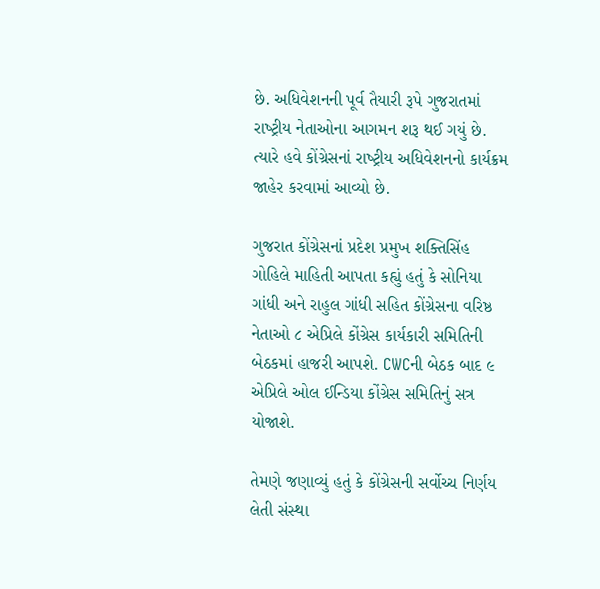છે. અધિવેશનની પૂર્વ તૈયારી રૂપે ગુજરાતમાં રાષ્‍ટ્રીય નેતાઓના આગમન શરૂ થઈ ગયું છે. ત્‍યારે હવે કોંગ્રેસનાં રાષ્‍ટ્રીય અધિવેશનનો કાર્યક્રમ જાહેર કરવામાં આવ્‍યો છે.

ગુજરાત કોંગ્રેસનાં પ્રદેશ પ્રમુખ શક્‍તિસિંહ ગોહિલે માહિતી આપતા કહ્યું હતું કે સોનિયા ગાંધી અને રાહુલ ગાંધી સહિત કોંગ્રેસના વરિષ્ઠ નેતાઓ ૮ એપ્રિલે કોંગ્રેસ કાર્યકારી સમિતિની બેઠકમાં હાજરી આપશે. CWCની બેઠક બાદ ૯ એપ્રિલે ઓલ ઈન્‍ડિયા કોંગ્રેસ સમિતિનું સત્ર યોજાશે.

તેમણે જણાવ્‍યું હતું કે કોંગ્રેસની સર્વોચ્‍ચ નિર્ણય લેતી સંસ્‍થા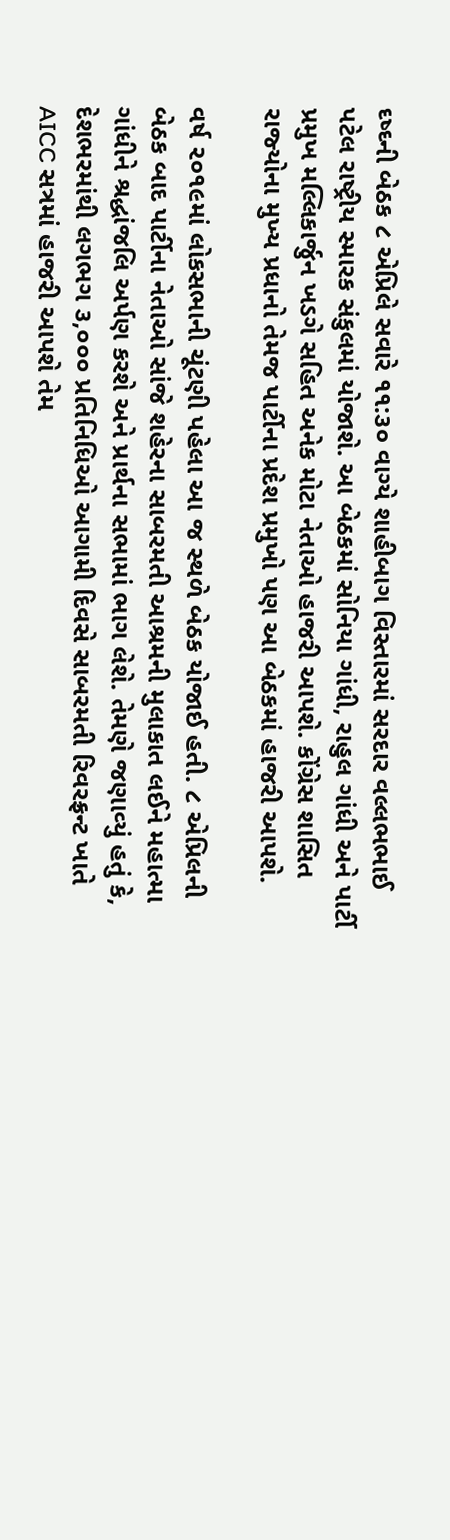ઘ્‍ષ્‍ઘ્‍ની બેઠક ૮ એપ્રિલે સવારે ૧૧:૩૦ વાગ્‍યે શાહીબાગ વિસ્‍તારમાં સરદાર વલ્લભભાઈ પટેલ રાષ્‍ટ્રીય સ્‍મારક સંકુલમાં યોજાશે. આ બેઠકમાં સોનિયા ગાંધી, રાહુલ ગાંધી અને પાર્ટી પ્રમુખ મલ્લિકાર્જુન ખડગે સહિત અનેક મોટા નેતાઓ હાજરી આપશે. કોંગ્રેસ શાસિત રાજ્‍યોના મુખ્‍ય પ્રધાનો તેમજ પાર્ટીના પ્રદેશ પ્રમુખો પણ આ બેઠકમાં હાજરી આપશે.

વર્ષ ૨૦૧૯માં લોકસભાની ચૂંટણી પહેલા આ જ સ્‍થળે બેઠક યોજાઈ હતી. ૮ એપ્રિલની બેઠક બાદ પાર્ટીના નેતાઓ સાંજે શહેરના સાબરમતી આશ્રમની મુલાકાત લઈને મહાત્‍મા ગાંધીને શ્રદ્ધાંજલિ અર્પણ કરશે અને પ્રાર્થના સભામાં ભાગ લેશે. તેમણે જણાવ્‍યું હતું કે, દેશભરમાંથી લગભગ ૩,૦૦૦ પ્રતિનિધિઓ આગામી દિવસે સાબરમતી રિવરફ્રન્‍ટ ખાતે AICC સત્રમાં હાજરી આપશે તેમ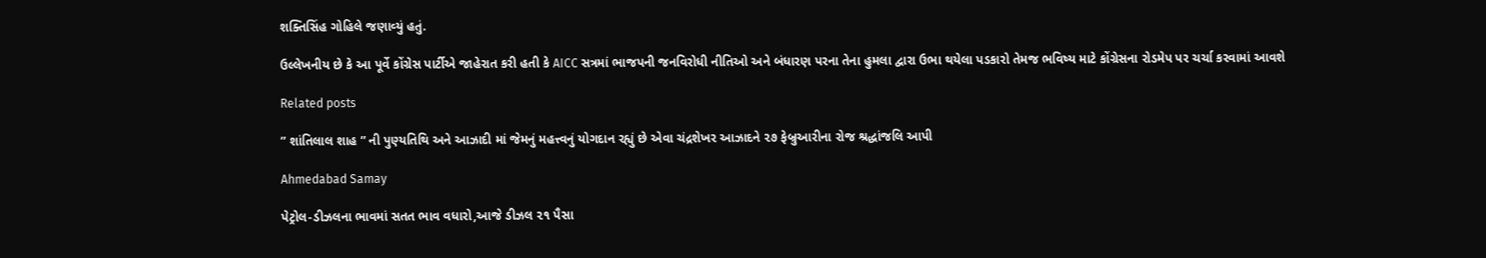શક્‍તિસિંહ ગોહિલે જણાવ્‍યું હતું.

ઉલ્લેખનીય છે કે આ પૂર્વે કોંગ્રેસ પાર્ટીએ જાહેરાત કરી હતી કે AICC સત્રમાં ભાજપની જનવિરોધી નીતિઓ અને બંધારણ પરના તેના હુમલા દ્વારા ઉભા થયેલા પડકારો તેમજ ભવિષ્‍ય માટે કોંગ્રેસના રોડમેપ પર ચર્ચા કરવામાં આવશે

Related posts

” શાંતિલાલ શાહ ” ની પુણ્યતિથિ અને આઝાદી માં જેમનું મહત્ત્વનું યોગદાન રહ્યું છે એવા ચંદ્રશેખર આઝાદને ૨૭ ફેબ્રુઆરીના રોજ શ્રદ્ધાંજલિ આપી

Ahmedabad Samay

પેટ્રોલ-ડીઝલના ભાવમાં સતત ભાવ વધારો,આજે ડીઝલ ૨૧ પૈસા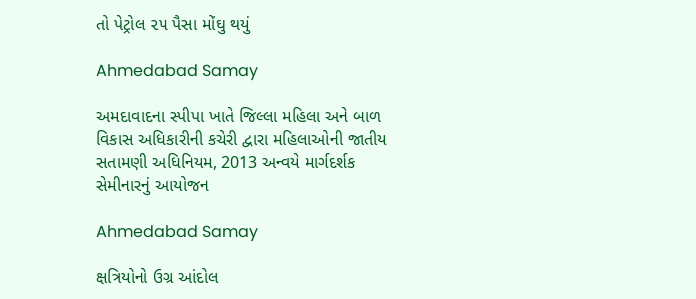તો પેટ્રોલ ૨૫ પૈસા મોંઘુ થયું

Ahmedabad Samay

અમદાવાદના સ્પીપા ખાતે જિલ્લા મહિલા અને બાળ વિકાસ અધિકારીની કચેરી દ્વારા મહિલાઓની જાતીય સતામણી અધિનિયમ, 2013 અન્વયે માર્ગદર્શક સેમીનારનું આયોજન

Ahmedabad Samay

ક્ષત્રિયોનો ઉગ્ર આંદોલ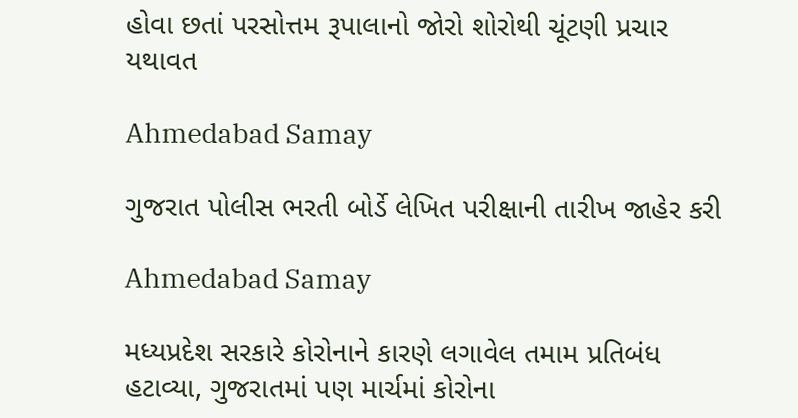હોવા છતાં પરસોત્તમ રૂપાલાનો જોરો શોરોથી ચૂંટણી પ્રચાર યથાવત

Ahmedabad Samay

ગુજરાત પોલીસ ભરતી બોર્ડે લેખિત પરીક્ષાની તારીખ જાહેર કરી

Ahmedabad Samay

મધ્યપ્રદેશ સરકારે કોરોનાને કારણે લગાવેલ તમામ પ્રતિબંધ હટાવ્યા, ગુજરાતમાં પણ માર્ચમાં કોરોના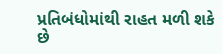પ્રતિબંધોમાંથી રાહત મળી શકે છે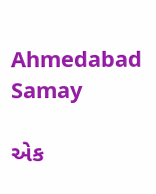Ahmedabad Samay

એક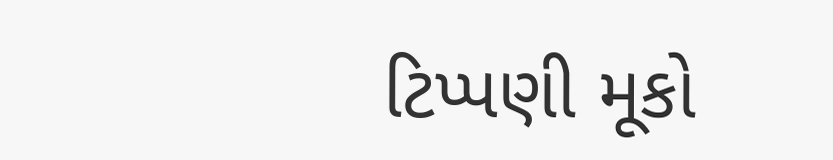ટિપ્પણી મૂકો